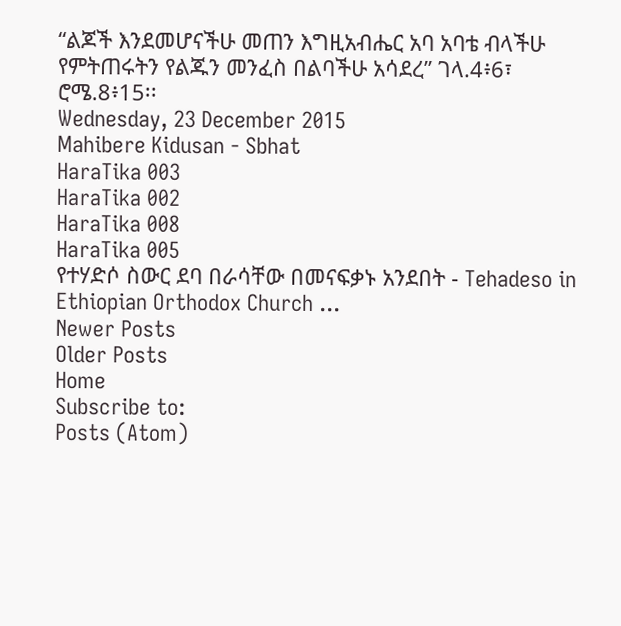“ልጆች እንደመሆናችሁ መጠን እግዚአብሔር አባ አባቴ ብላችሁ የምትጠሩትን የልጁን መንፈስ በልባችሁ አሳደረ” ገላ.4፥6፣ ሮሜ.8፥15፡፡
Wednesday, 23 December 2015
Mahibere Kidusan - Sbhat
HaraTika 003
HaraTika 002
HaraTika 008
HaraTika 005
የተሃድሶ ስውር ደባ በራሳቸው በመናፍቃኑ አንደበት - Tehadeso in Ethiopian Orthodox Church ...
Newer Posts
Older Posts
Home
Subscribe to:
Posts (Atom)